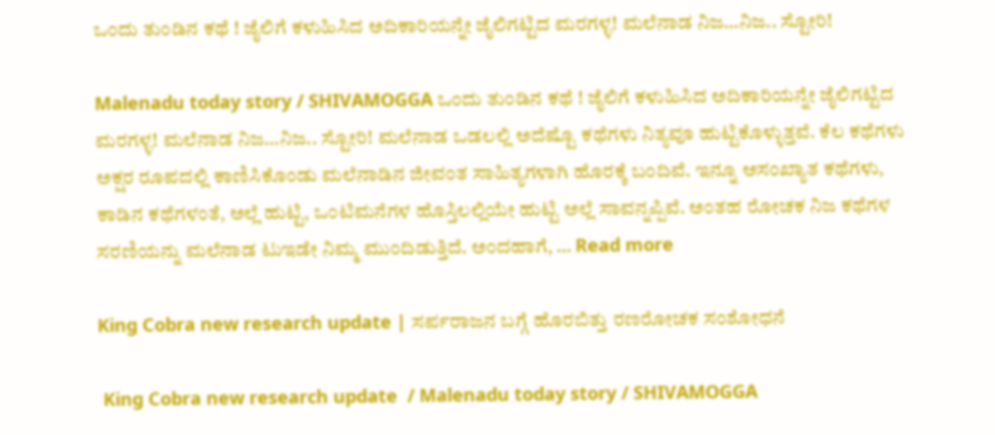ಒಂದು ತುಂಡಿನ ಕಥೆ ! ಜೈಲಿಗೆ ಕಳುಹಿಸಿದ ಅದಿಕಾರಿಯನ್ನೇ ಜೈಲಿಗಟ್ಟಿದ ಮರಗಳ್ಳ! ಮಲೆನಾಡ ನಿಜ…ನಿಜ.. ಸ್ಟೋರಿ!

Malenadu today story / SHIVAMOGGA ಒಂದು ತುಂಡಿನ ಕಥೆ ! ಜೈಲಿಗೆ ಕಳುಹಿಸಿದ ಅದಿಕಾರಿಯನ್ನೇ ಜೈಲಿಗಟ್ಟಿದ ಮರಗಳ್ಳ! ಮಲೆನಾಡ ನಿಜ…ನಿಜ.. ಸ್ಟೋರಿ! ಮಲೆನಾಡ ಒಡಲಲ್ಲಿ ಅದೆಷ್ಟೊ ಕಥೆಗಳು ನಿತ್ಯವೂ ಹುಟ್ಟಿಕೊಳ್ಳುತ್ತವೆ. ಕೆಲ ಕಥೆಗಳು ಅಕ್ಷರ ರೂಪದಲ್ಲಿ ಕಾಣಿಸಿಕೊಂಡು ಮಲೆನಾಡಿನ ಜೀವಂತ ಸಾಹಿತ್ಯಗಳಾಗಿ ಹೊರಕ್ಕೆ ಬಂದಿವೆ. ಇನ್ನೂ ಅಸಂಖ್ಯಾತ ಕಥೆಗಳು, ಕಾಡಿನ ಕಥೆಗಳಂತೆ, ಅಲ್ಲೆ ಹುಟ್ಟಿ, ಒಂಟಿಮನೆಗಳ ಹೊಸ್ತಿಲಲ್ಲಿಯೇ ಹುಟ್ಟಿ ಅಲ್ಲೆ ಸಾವನ್ನಪ್ಪಿವೆ. ಅಂತಹ ರೋಚಕ ನಿಜ ಕಥೆಗಳ ಸರಣಿಯನ್ನು ಮಲೆನಾಡ ಟುಇಡೇ ನಿಮ್ಮ ಮುಂದಿಡುತ್ತಿದೆ. ಅಂದಹಾಗೆ, … Read more

King Cobra new research update | ಸರ್ಪರಾಜನ ಬಗ್ಗೆ ಹೊರಬಿತ್ತು ರಣರೋಚಕ ಸಂಶೋಧನೆ

 King Cobra new research update  / Malenadu today story / SHIVAMOGGA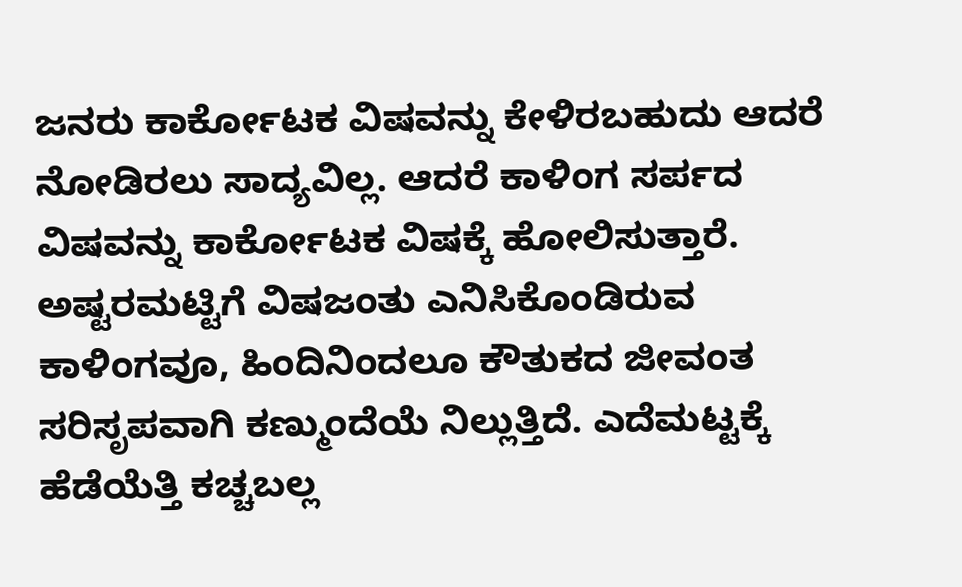ಜನರು ಕಾರ್ಕೋಟಕ ವಿಷವನ್ನು ಕೇಳಿರಬಹುದು ಆದರೆ ನೋಡಿರಲು ಸಾದ್ಯವಿಲ್ಲ. ಆದರೆ ಕಾಳಿಂಗ ಸರ್ಪದ ವಿಷವನ್ನು ಕಾರ್ಕೋಟಕ ವಿಷಕ್ಕೆ ಹೋಲಿಸುತ್ತಾರೆ. ಅಷ್ಟರಮಟ್ಟಿಗೆ ವಿಷಜಂತು ಎನಿಸಿಕೊಂಡಿರುವ ಕಾಳಿಂಗವೂ, ಹಿಂದಿನಿಂದಲೂ ಕೌತುಕದ ಜೀವಂತ ಸರಿಸೃಪವಾಗಿ ಕಣ್ಮುಂದೆಯೆ ನಿಲ್ಲುತ್ತಿದೆ. ಎದೆಮಟ್ಟಕ್ಕೆ ಹೆಡೆಯೆತ್ತಿ ಕಚ್ಚಬಲ್ಲ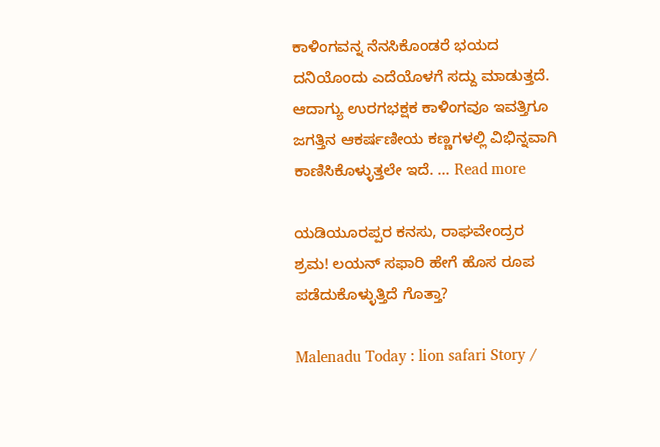ಕಾಳಿಂಗವನ್ನ ನೆನಸಿಕೊಂಡರೆ ಭಯದ ದನಿಯೊಂದು ಎದೆಯೊಳಗೆ ಸದ್ದು ಮಾಡುತ್ತದೆ. ಆದಾಗ್ಯು ಉರಗಭಕ್ಷಕ ಕಾಳಿಂಗವೂ ಇವತ್ತಿಗೂ ಜಗತ್ತಿನ ಆಕರ್ಷಣೀಯ ಕಣ್ಣಗಳಲ್ಲಿ ವಿಭಿನ್ನವಾಗಿ ಕಾಣಿಸಿಕೊಳ್ಳುತ್ತಲೇ ಇದೆ. … Read more

ಯಡಿಯೂರಪ್ಪರ ಕನಸು, ರಾಘವೇಂದ್ರರ ಶ್ರಮ! ಲಯನ್ ಸಫಾರಿ ಹೇಗೆ ಹೊಸ ರೂಪ ಪಡೆದುಕೊಳ್ಳುತ್ತಿದೆ ಗೊತ್ತಾ?

Malenadu Today : lion safari Story /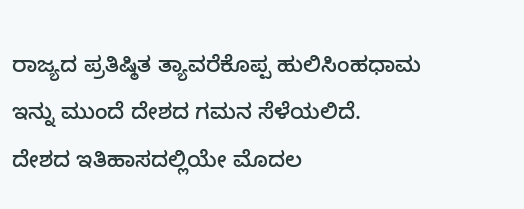ರಾಜ್ಯದ ಪ್ರತಿಷ್ಠಿತ ತ್ಯಾವರೆಕೊಪ್ಪ ಹುಲಿಸಿಂಹಧಾಮ ಇನ್ನು ಮುಂದೆ ದೇಶದ ಗಮನ ಸೆಳೆಯಲಿದೆ. ದೇಶದ ಇತಿಹಾಸದಲ್ಲಿಯೇ ಮೊದಲ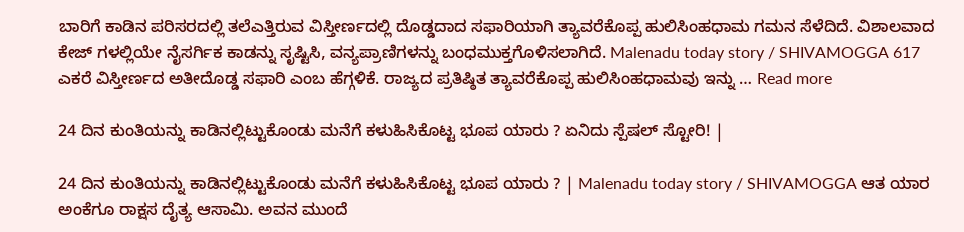ಬಾರಿಗೆ ಕಾಡಿನ ಪರಿಸರದಲ್ಲಿ ತಲೆಎತ್ತಿರುವ ವಿಸ್ತೀರ್ಣದಲ್ಲಿ ದೊಡ್ಡದಾದ ಸಫಾರಿಯಾಗಿ ತ್ಯಾವರೆಕೊಪ್ಪ ಹುಲಿಸಿಂಹಧಾಮ ಗಮನ ಸೆಳೆದಿದೆ. ವಿಶಾಲವಾದ ಕೇಜ್ ಗಳಲ್ಲಿಯೇ ನೈಸರ್ಗಿಕ ಕಾಡನ್ನು ಸೃಷ್ಟಿಸಿ, ವನ್ಯಪ್ರಾಣಿಗಳನ್ನು ಬಂಧಮುಕ್ತಗೊಳಿಸಲಾಗಿದೆ. Malenadu today story / SHIVAMOGGA 617 ಎಕರೆ ವಿಸ್ತೀರ್ಣದ ಅತೀದೊಡ್ಡ ಸಫಾರಿ ಎಂಬ ಹೆಗ್ಗಳಿಕೆ. ರಾಜ್ಯದ ಪ್ರತಿಷ್ಠಿತ ತ್ಯಾವರೆಕೊಪ್ಪ ಹುಲಿಸಿಂಹಧಾಮವು ಇನ್ನು … Read more

24 ದಿನ ಕುಂತಿಯನ್ನು ಕಾಡಿನಲ್ಲಿಟ್ಟುಕೊಂಡು ಮನೆಗೆ ಕಳುಹಿಸಿಕೊಟ್ಟ ಭೂಪ ಯಾರು ? ಏನಿದು ಸ್ಪೆಷಲ್ ಸ್ಟೋರಿ! |

24 ದಿನ ಕುಂತಿಯನ್ನು ಕಾಡಿನಲ್ಲಿಟ್ಟುಕೊಂಡು ಮನೆಗೆ ಕಳುಹಿಸಿಕೊಟ್ಟ ಭೂಪ ಯಾರು ? | Malenadu today story / SHIVAMOGGA ಆತ ಯಾರ ಅಂಕೆಗೂ ರಾಕ್ಷಸ ದೈತ್ಯ ಆಸಾಮಿ. ಅವನ ಮುಂದೆ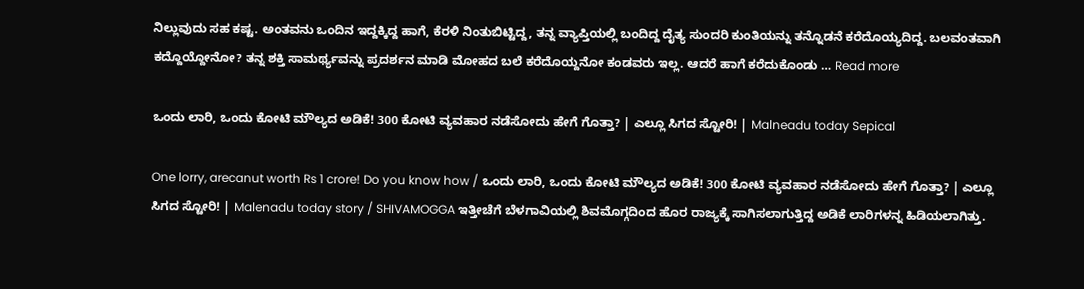ನಿಲ್ಲುವುದು ಸಹ ಕಷ್ಟ. ಅಂತವನು ಒಂದಿನ ಇದ್ದಕ್ಕಿದ್ದ ಹಾಗೆ, ಕೆರಳಿ ನಿಂತುಬಿಟ್ಟಿದ್ದ, ತನ್ನ ವ್ಯಾಪ್ತಿಯಲ್ಲಿ ಬಂದಿದ್ದ ದೈತ್ಯ ಸುಂದರಿ ಕುಂತಿಯನ್ನು ತನ್ನೊಡನೆ ಕರೆದೊಯ್ಯದಿದ್ದ. ಬಲವಂತವಾಗಿ ಕದ್ದೊಯ್ದೋನೋ? ತನ್ನ ಶಕ್ತಿ ಸಾಮರ್ಥ್ಯವನ್ನು ಪ್ರದರ್ಶನ ಮಾಡಿ ಮೋಹದ ಬಲೆ ಕರೆದೊಯ್ದನೋ ಕಂಡವರು ಇಲ್ಲ. ಆದರೆ ಹಾಗೆ ಕರೆದುಕೊಂಡು … Read more

ಒಂದು ಲಾರಿ, ಒಂದು ಕೋಟಿ ಮೌಲ್ಯದ ಅಡಿಕೆ! 300 ಕೋಟಿ ವ್ಯವಹಾರ ನಡೆಸೋದು ಹೇಗೆ ಗೊತ್ತಾ? | ಎಲ್ಲೂ ಸಿಗದ ಸ್ಟೋರಿ! | Malneadu today Sepical

One lorry, arecanut worth Rs 1 crore! Do you know how / ಒಂದು ಲಾರಿ, ಒಂದು ಕೋಟಿ ಮೌಲ್ಯದ ಅಡಿಕೆ! 300 ಕೋಟಿ ವ್ಯವಹಾರ ನಡೆಸೋದು ಹೇಗೆ ಗೊತ್ತಾ? | ಎಲ್ಲೂ ಸಿಗದ ಸ್ಟೋರಿ! | Malenadu today story / SHIVAMOGGA ಇತ್ತೀಚೆಗೆ ಬೆಳಗಾವಿಯಲ್ಲಿ ಶಿವಮೊಗ್ಗದಿಂದ ಹೊರ ರಾಜ್ಯಕ್ಕೆ ಸಾಗಿಸಲಾಗುತ್ತಿದ್ದ ಅಡಿಕೆ ಲಾರಿಗಳನ್ನ ಹಿಡಿಯಲಾಗಿತ್ತು.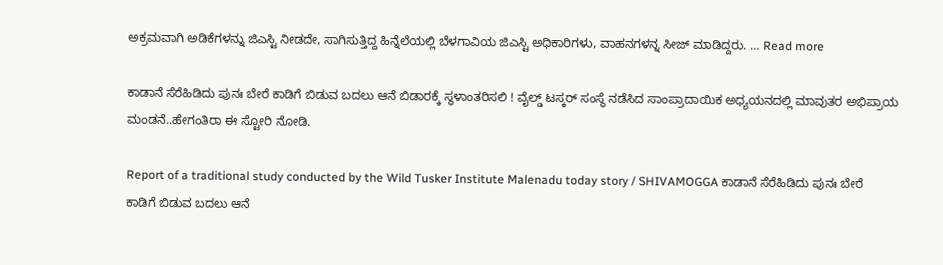ಅಕ್ರಮವಾಗಿ ಅಡಿಕೆಗಳನ್ನು ಜಿಎಸ್ಟಿ ನೀಡದೇ, ಸಾಗಿಸುತ್ತಿದ್ದ ಹಿನ್ನೆಲೆಯಲ್ಲಿ ಬೆಳಗಾವಿಯ ಜಿಎಸ್ಟಿ ಅಧಿಕಾರಿಗಳು, ವಾಹನಗಳನ್ನ ಸೀಜ್ ಮಾಡಿದ್ದರು. … Read more

ಕಾಡಾನೆ ಸೆರೆಹಿಡಿದು ಪುನಃ ಬೇರೆ ಕಾಡಿಗೆ ಬಿಡುವ ಬದಲು ಆನೆ ಬಿಡಾರಕ್ಕೆ ಸ್ಥಳಾಂತರಿಸಲಿ ! ವೈಲ್ಡ್ ಟಸ್ಕರ್ ಸಂಸ್ಥೆ ನಡೆಸಿದ ಸಾಂಪ್ರಾದಾಯಿಕ ಅಧ್ಯಯನದಲ್ಲಿ ಮಾವುತರ ಅಭಿಪ್ರಾಯ ಮಂಡನೆ..ಹೇಗಂತಿರಾ ಈ ಸ್ಟೋರಿ ನೋಡಿ.

Report of a traditional study conducted by the Wild Tusker Institute Malenadu today story / SHIVAMOGGA ಕಾಡಾನೆ ಸೆರೆಹಿಡಿದು ಪುನಃ ಬೇರೆ ಕಾಡಿಗೆ ಬಿಡುವ ಬದಲು ಆನೆ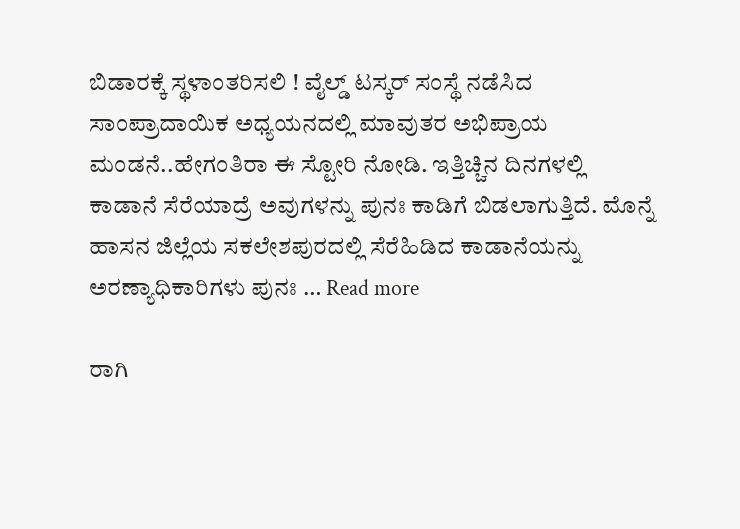ಬಿಡಾರಕ್ಕೆ ಸ್ಥಳಾಂತರಿಸಲಿ ! ವೈಲ್ಡ್ ಟಸ್ಕರ್ ಸಂಸ್ಥೆ ನಡೆಸಿದ ಸಾಂಪ್ರಾದಾಯಿಕ ಅಧ್ಯಯನದಲ್ಲಿ ಮಾವುತರ ಅಭಿಪ್ರಾಯ ಮಂಡನೆ..ಹೇಗಂತಿರಾ ಈ ಸ್ಟೋರಿ ನೋಡಿ. ಇತ್ತಿಚ್ಚಿನ ದಿನಗಳಲ್ಲಿ ಕಾಡಾನೆ ಸೆರೆಯಾದ್ರೆ ಅವುಗಳನ್ನು ಪುನಃ ಕಾಡಿಗೆ ಬಿಡಲಾಗುತ್ತಿದೆ. ಮೊನ್ನೆ ಹಾಸನ ಜಿಲ್ಲೆಯ ಸಕಲೇಶಪುರದಲ್ಲಿ ಸೆರೆಹಿಡಿದ ಕಾಡಾನೆಯನ್ನು ಅರಣ್ಯಾಧಿಕಾರಿಗಳು ಪುನಃ … Read more

ರಾಗಿ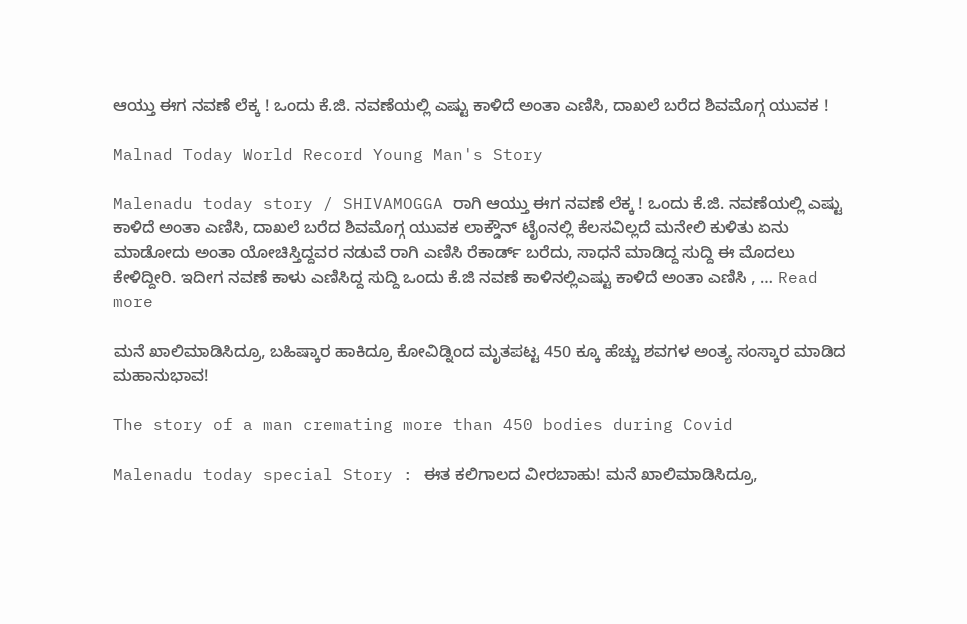ಆಯ್ತು ಈಗ ನವಣೆ ಲೆಕ್ಕ ! ಒಂದು ಕೆ.ಜಿ. ನವಣೆಯಲ್ಲಿ ಎಷ್ಟು ಕಾಳಿದೆ ಅಂತಾ ಎಣಿಸಿ, ದಾಖಲೆ ಬರೆದ ಶಿವಮೊಗ್ಗ ಯುವಕ !

Malnad Today World Record Young Man's Story

Malenadu today story / SHIVAMOGGA ರಾಗಿ ಆಯ್ತು ಈಗ ನವಣೆ ಲೆಕ್ಕ ! ಒಂದು ಕೆ.ಜಿ. ನವಣೆಯಲ್ಲಿ ಎಷ್ಟು ಕಾಳಿದೆ ಅಂತಾ ಎಣಿಸಿ, ದಾಖಲೆ ಬರೆದ ಶಿವಮೊಗ್ಗ ಯುವಕ ಲಾಕ್ಡೌನ್ ಟೈಂನಲ್ಲಿ ಕೆಲಸವಿಲ್ಲದೆ ಮನೇಲಿ ಕುಳಿತು ಏನು ಮಾಡೋದು ಅಂತಾ ಯೋಚಿಸ್ತಿದ್ದವರ ನಡುವೆ ರಾಗಿ ಎಣಿಸಿ ರೆಕಾರ್ಡ್ ಬರೆದು, ಸಾಧನೆ ಮಾಡಿದ್ದ ಸುದ್ದಿ ಈ ಮೊದಲು ಕೇಳಿದ್ದೀರಿ. ಇದೀಗ ನವಣೆ ಕಾಳು ಎಣಿಸಿದ್ದ ಸುದ್ದಿ ಒಂದು ಕೆ.ಜಿ ನವಣೆ ಕಾಳಿನಲ್ಲಿಎಷ್ಟು ಕಾಳಿದೆ ಅಂತಾ ಎಣಿಸಿ , … Read more

ಮನೆ ಖಾಲಿಮಾಡಿಸಿದ್ರೂ, ಬಹಿಷ್ಕಾರ ಹಾಕಿದ್ರೂ ಕೋವಿಡ್ನಿಂದ ಮೃತಪಟ್ಟ 450 ಕ್ಕೂ ಹೆಚ್ಚು ಶವಗಳ ಅಂತ್ಯ ಸಂಸ್ಕಾರ ಮಾಡಿದ ಮಹಾನುಭಾವ!

The story of a man cremating more than 450 bodies during Covid

Malenadu today special Story : ಈತ ಕಲಿಗಾಲದ ವೀರಬಾಹು! ಮನೆ ಖಾಲಿಮಾಡಿಸಿದ್ರೂ,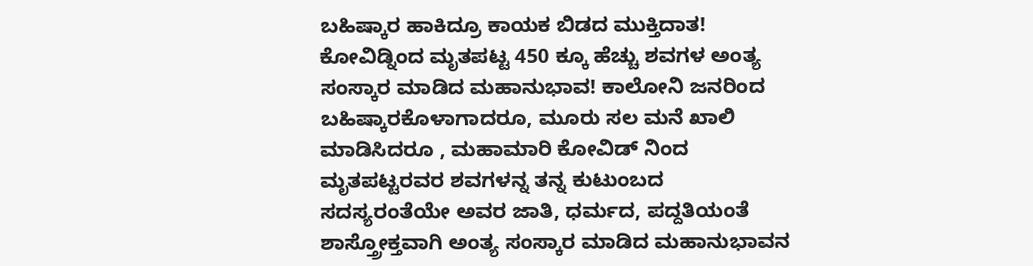ಬಹಿಷ್ಕಾರ ಹಾಕಿದ್ರೂ ಕಾಯಕ ಬಿಡದ ಮುಕ್ತಿದಾತ! ಕೋವಿಡ್ನಿಂದ ಮೃತಪಟ್ಟ 450 ಕ್ಕೂ ಹೆಚ್ಚು ಶವಗಳ ಅಂತ್ಯ ಸಂಸ್ಕಾರ ಮಾಡಿದ ಮಹಾನುಭಾವ! ಕಾಲೋನಿ ಜನರಿಂದ ಬಹಿಷ್ಕಾರಕೊಳಾಗಾದರೂ, ಮೂರು ಸಲ ಮನೆ ಖಾಲಿ ಮಾಡಿಸಿದರೂ , ಮಹಾಮಾರಿ ಕೋವಿಡ್ ನಿಂದ ಮೃತಪಟ್ಟರವರ ಶವಗಳನ್ನ ತನ್ನ ಕುಟುಂಬದ ಸದಸ್ಯರಂತೆಯೇ ಅವರ ಜಾತಿ, ಧರ್ಮದ, ಪದ್ದತಿಯಂತೆ ಶಾಸ್ತ್ರೋಕ್ತವಾಗಿ ಅಂತ್ಯ ಸಂಸ್ಕಾರ ಮಾಡಿದ ಮಹಾನುಭಾವನ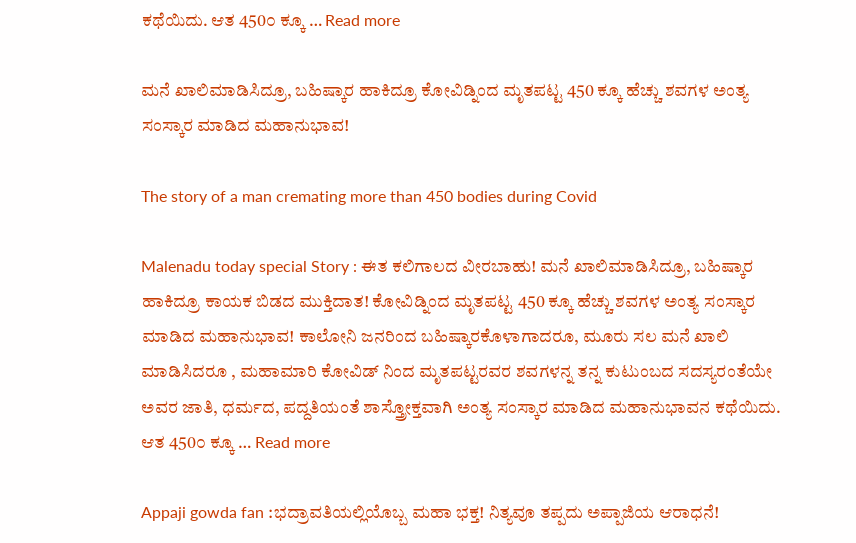ಕಥೆಯಿದು. ಆತ 450೦ ಕ್ಕೂ … Read more

ಮನೆ ಖಾಲಿಮಾಡಿಸಿದ್ರೂ, ಬಹಿಷ್ಕಾರ ಹಾಕಿದ್ರೂ ಕೋವಿಡ್ನಿಂದ ಮೃತಪಟ್ಟ 450 ಕ್ಕೂ ಹೆಚ್ಚು ಶವಗಳ ಅಂತ್ಯ ಸಂಸ್ಕಾರ ಮಾಡಿದ ಮಹಾನುಭಾವ!

The story of a man cremating more than 450 bodies during Covid

Malenadu today special Story : ಈತ ಕಲಿಗಾಲದ ವೀರಬಾಹು! ಮನೆ ಖಾಲಿಮಾಡಿಸಿದ್ರೂ, ಬಹಿಷ್ಕಾರ ಹಾಕಿದ್ರೂ ಕಾಯಕ ಬಿಡದ ಮುಕ್ತಿದಾತ! ಕೋವಿಡ್ನಿಂದ ಮೃತಪಟ್ಟ 450 ಕ್ಕೂ ಹೆಚ್ಚು ಶವಗಳ ಅಂತ್ಯ ಸಂಸ್ಕಾರ ಮಾಡಿದ ಮಹಾನುಭಾವ! ಕಾಲೋನಿ ಜನರಿಂದ ಬಹಿಷ್ಕಾರಕೊಳಾಗಾದರೂ, ಮೂರು ಸಲ ಮನೆ ಖಾಲಿ ಮಾಡಿಸಿದರೂ , ಮಹಾಮಾರಿ ಕೋವಿಡ್ ನಿಂದ ಮೃತಪಟ್ಟರವರ ಶವಗಳನ್ನ ತನ್ನ ಕುಟುಂಬದ ಸದಸ್ಯರಂತೆಯೇ ಅವರ ಜಾತಿ, ಧರ್ಮದ, ಪದ್ದತಿಯಂತೆ ಶಾಸ್ತ್ರೋಕ್ತವಾಗಿ ಅಂತ್ಯ ಸಂಸ್ಕಾರ ಮಾಡಿದ ಮಹಾನುಭಾವನ ಕಥೆಯಿದು. ಆತ 450೦ ಕ್ಕೂ … Read more

Appaji gowda fan :ಭದ್ರಾವತಿಯಲ್ಲಿಯೊಬ್ಬ ಮಹಾ ಭಕ್ತ! ನಿತ್ಯವೂ ತಪ್ಪದು ಅಪ್ಪಾಜಿಯ ಆರಾಧನೆ!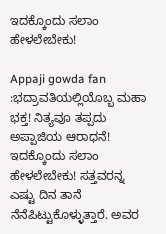ಇದಕ್ಕೊಂದು ಸಲಾಂ ಹೇಳಲೇಬೇಕು!

Appaji gowda fan :ಭದ್ರಾವತಿಯಲ್ಲಿಯೊಬ್ಬ ಮಹಾ ಭಕ್ತ! ನಿತ್ಯವೂ ತಪ್ಪದು ಅಪ್ಪಾಜಿಯ ಆರಾಧನೆ! ಇದಕ್ಕೊಂದು ಸಲಾಂ ಹೇಳಲೇಬೇಕು! ಸತ್ತವರನ್ನ ಎಷ್ಟು ದಿನ ತಾನೆ ನೆನೆಪಿಟ್ಟುಕೊಳ್ಳುತ್ತಾರೆ. ಅವರ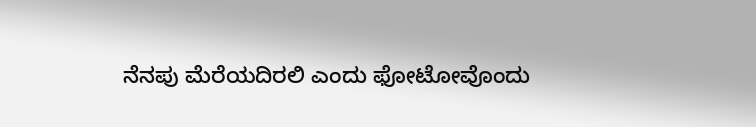ನೆನಪು ಮೆರೆಯದಿರಲಿ ಎಂದು ಫೋಟೋವೊಂದು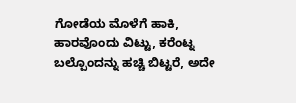ಗೋಡೆಯ ಮೊಳೆಗೆ ಹಾಕಿ, ಹಾರವೊಂದು ವಿಟ್ಟು, ಕರೆಂಟ್ನ ಬಲ್ಪೊಂದನ್ನು ಹಚ್ಚಿ ಬಿಟ್ಟರೆ, ಅದೇ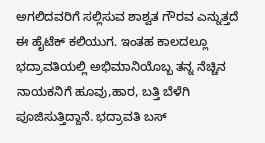ಅಗಲಿದವರಿಗೆ ಸಲ್ಲಿಸುವ ಶಾಶ್ವತ ಗೌರವ ಎನ್ನುತ್ತದೆ ಈ ಹೈಟೆಕ್ ಕಲಿಯುಗ. ಇಂತಹ ಕಾಲದಲ್ಲೂ ಭದ್ರಾವತಿಯಲ್ಲಿ ಅಭಿಮಾನಿಯೊಬ್ಬ ತನ್ನ ನೆಚ್ಚಿನ ನಾಯಕನಿಗೆ ಹೂವು,ಹಾರ, ಬತ್ತಿ ಬೆಳೆಗಿ ಪೂಜಿಸುತ್ತಿದ್ದಾನೆ. ಭದ್ರಾವತಿ ಬಸ್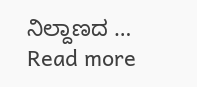ನಿಲ್ದಾಣದ … Read more